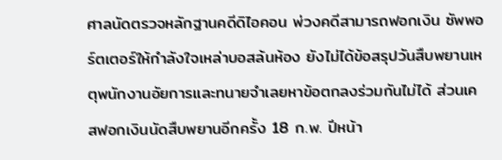ศาลนัดตรวจหลักฐานคดีดิไอคอน พ่วงคดีสามารถฟอกเงิน ซัพพอร์ตเตอร์ให้กำลังใจเหล่าบอสล้นห้อง ยังไม่ได้ข้อสรุปวันสืบพยานเหตุพนักงานอัยการและทนายจำเลยหาข้อตกลงร่วมกันไม่ได้ ส่วนเคสฟอกเงินนัดสืบพยานอีกครั้ง 18 ก.พ. ปีหน้า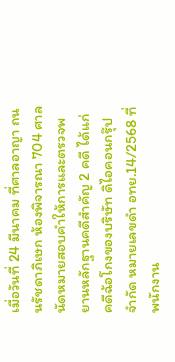เมื่อวันที่ 24 มีนาคม ที่ศาลอาญา ถนนรัชดาภิเษก ห้องพิจารณา 704 ศาลนัดหมายสอบคำให้การและตรวจพยานหลักฐานคดีสำคัญ 2 คดี ได้แก่ คดีฉ้อโกงของบริษัท ดิไอคอนกรุ๊ป จำกัด หมายเลขดำ อทย.14/2568 ที่พนักงาน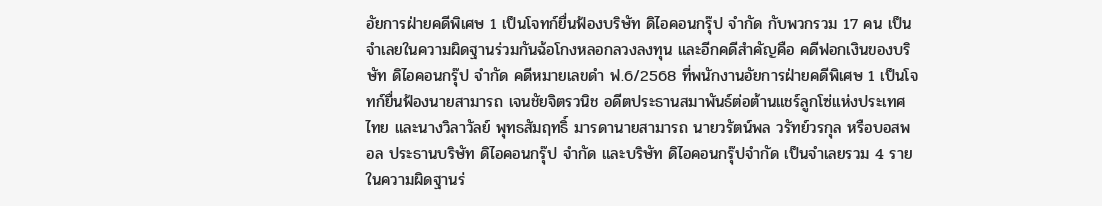อัยการฝ่ายคดีพิเศษ 1 เป็นโจทก์ยื่นฟ้องบริษัท ดิไอคอนกรุ๊ป จำกัด กับพวกรวม 17 คน เป็นจำเลยในความผิดฐานร่วมกันฉ้อโกงหลอกลวงลงทุน และอีกคดีสำคัญคือ คดีฟอกเงินของบริษัท ดิไอคอนกรุ๊ป จำกัด คดีหมายเลขดำ ฟ.6/2568 ที่พนักงานอัยการฝ่ายคดีพิเศษ 1 เป็นโจทก์ยื่นฟ้องนายสามารถ เจนชัยจิตรวนิช อดีตประธานสมาพันธ์ต่อต้านแชร์ลูกโซ่แห่งประเทศไทย และนางวิลาวัลย์ พุทธสัมฤทธิ์ มารดานายสามารถ นายวรัตน์พล วรัทย์วรกุล หรือบอสพอล ประธานบริษัท ดิไอคอนกรุ๊ป จำกัด และบริษัท ดิไอคอนกรุ๊ปจำกัด เป็นจำเลยรวม 4 รายในความผิดฐานร่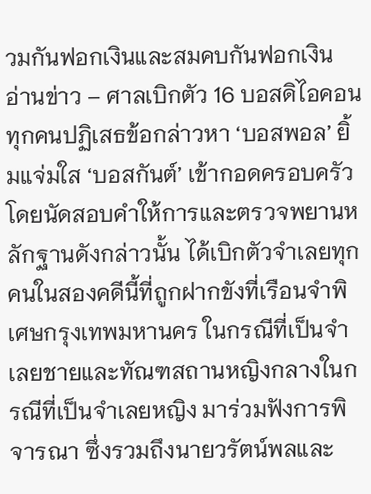วมกันฟอกเงินและสมคบกันฟอกเงิน
อ่านข่าว – ศาลเบิกตัว 16 บอสดิไอคอน ทุกคนปฏิเสธข้อกล่าวหา ‘บอสพอล’ ยิ้มแจ่มใส ‘บอสกันต์’ เข้ากอดครอบครัว
โดยนัดสอบคำให้การและตรวจพยานหลักฐานดังกล่าวนั้น ได้เบิกตัวจำเลยทุกคนในสองคดีนี้ที่ถูกฝากขังที่เรือนจำพิเศษกรุงเทพมหานคร ในกรณีที่เป็นจำเลยชายและทัณฑสถานหญิงกลางในกรณีที่เป็นจำเลยหญิง มาร่วมฟังการพิจารณา ซึ่งรวมถึงนายวรัตน์พลและ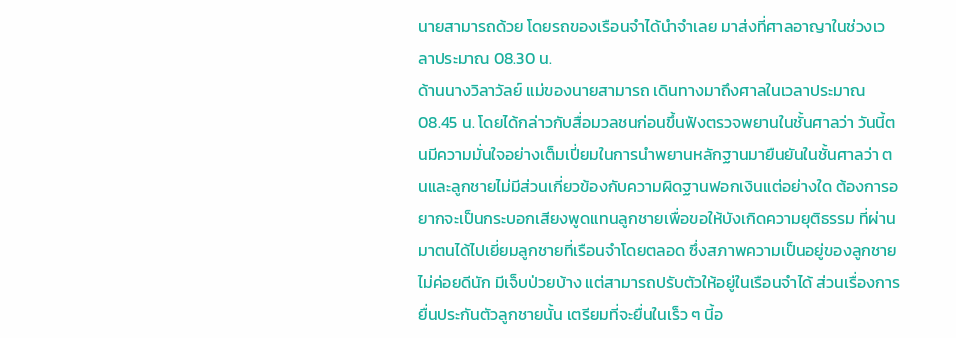นายสามารถด้วย โดยรถของเรือนจำได้นำจำเลย มาส่งที่ศาลอาญาในช่วงเวลาประมาณ 08.30 น.
ด้านนางวิลาวัลย์ แม่ของนายสามารถ เดินทางมาถึงศาลในเวลาประมาณ 08.45 น. โดยได้กล่าวกับสื่อมวลชนก่อนขึ้นฟังตรวจพยานในชั้นศาลว่า วันนี้ตนมีความมั่นใจอย่างเต็มเปี่ยมในการนำพยานหลักฐานมายืนยันในชั้นศาลว่า ตนและลูกชายไม่มีส่วนเกี่ยวข้องกับความผิดฐานฟอกเงินแต่อย่างใด ต้องการอยากจะเป็นกระบอกเสียงพูดแทนลูกชายเพื่อขอให้บังเกิดความยุติธรรม ที่ผ่านมาตนได้ไปเยี่ยมลูกชายที่เรือนจำโดยตลอด ซึ่งสภาพความเป็นอยู่ของลูกชายไม่ค่อยดีนัก มีเจ็บป่วยบ้าง แต่สามารถปรับตัวให้อยู่ในเรือนจำได้ ส่วนเรื่องการยื่นประกันตัวลูกชายนั้น เตรียมที่จะยื่นในเร็ว ๆ นี้อ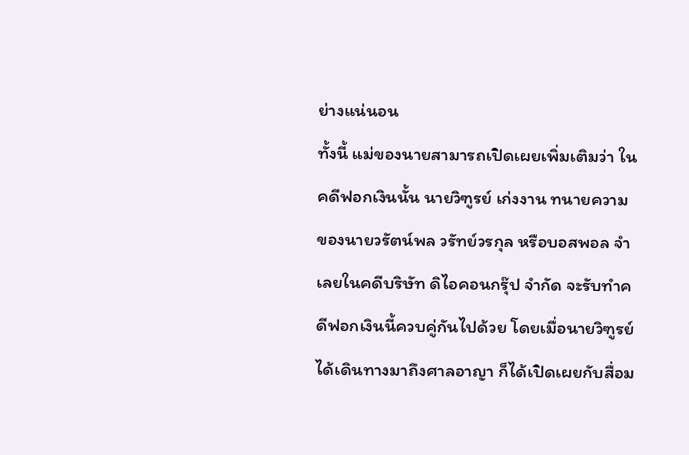ย่างแน่นอน
ทั้งนี้ แม่ของนายสามารถเปิดเผยเพิ่มเติมว่า ในคดีฟอกเงินนั้น นายวิฑูรย์ เก่งงาน ทนายความของนายวรัตน์พล วรัทย์วรกุล หรือบอสพอล จำเลยในคดีบริษัท ดิไอคอนกรุ๊ป จำกัด จะรับทำคดีฟอกเงินนี้ควบคู่กันไปด้วย โดยเมื่อนายวิฑูรย์ได้เดินทางมาถึงศาลอาญา ก็ได้เปิดเผยกับสื่อม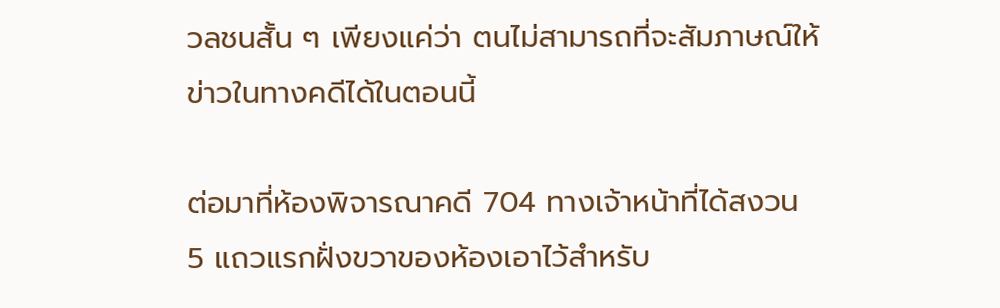วลชนสั้น ๆ เพียงแค่ว่า ตนไม่สามารถที่จะสัมภาษณ์ให้ข่าวในทางคดีได้ในตอนนี้

ต่อมาที่ห้องพิจารณาคดี 704 ทางเจ้าหน้าที่ได้สงวน 5 แถวแรกฝั่งขวาของห้องเอาไว้สำหรับ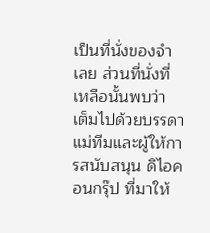เป็นที่นั่งของจำเลย ส่วนที่นั่งที่เหลือนั้นพบว่า เต็มไปด้วยบรรดาแม่ทีมและผู้ให้การสนับสนุน ดิไอคอนกรุ๊ป ที่มาให้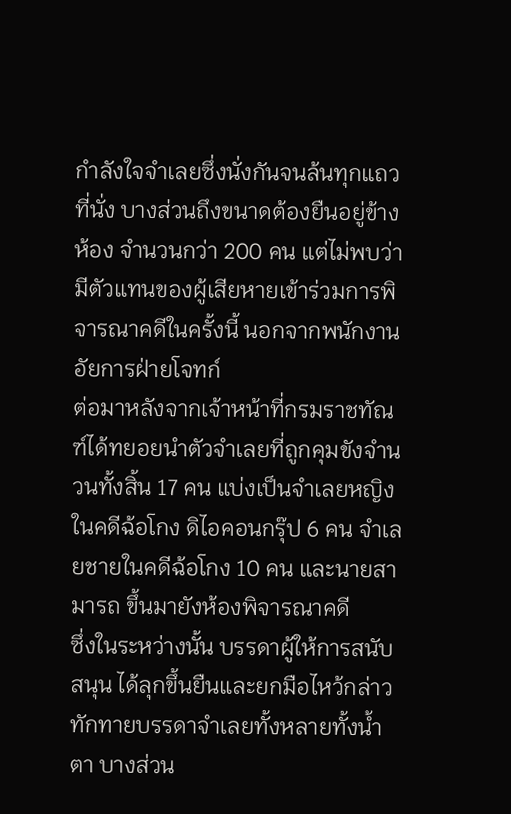กำลังใจจำเลยซึ่งนั่งกันจนล้นทุกแถวที่นั่ง บางส่วนถึงขนาดต้องยืนอยู่ข้างห้อง จำนวนกว่า 200 คน แต่ไม่พบว่ามีตัวแทนของผู้เสียหายเข้าร่วมการพิจารณาคดีในครั้งนี้ นอกจากพนักงานอัยการฝ่ายโจทก์
ต่อมาหลังจากเจ้าหน้าที่กรมราชทัณฑ์ได้ทยอยนำตัวจำเลยที่ถูกคุมขังจำนวนทั้งสิ้น 17 คน แบ่งเป็นจำเลยหญิงในคดีฉ้อโกง ดิไอคอนกรุ๊ป 6 คน จำเลยชายในคดีฉ้อโกง 10 คน และนายสามารถ ขึ้นมายังห้องพิจารณาคดี
ซึ่งในระหว่างนั้น บรรดาผู้ให้การสนับสนุน ได้ลุกขึ้นยืนและยกมือไหว้กล่าวทักทายบรรดาจำเลยทั้งหลายทั้งน้ำตา บางส่วน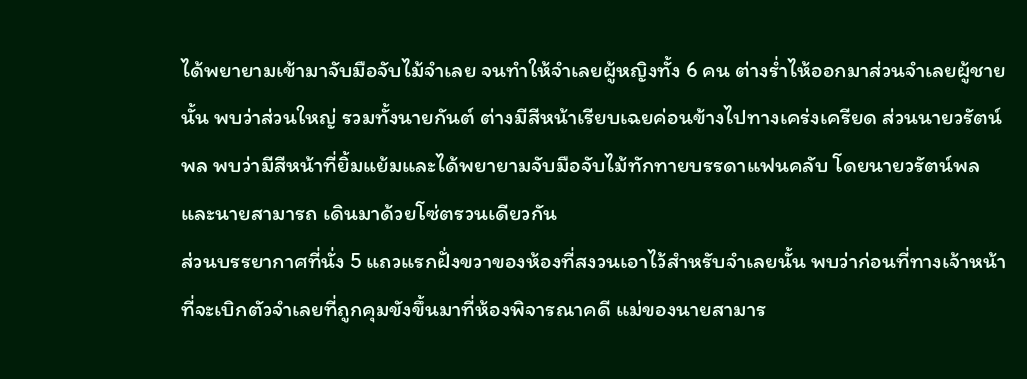ได้พยายามเข้ามาจับมือจับไม้จำเลย จนทำให้จำเลยผู้หญิงทั้ง 6 คน ต่างร่ำไห้ออกมาส่วนจำเลยผู้ชายนั้น พบว่าส่วนใหญ่ รวมทั้งนายกันต์ ต่างมีสีหน้าเรียบเฉยค่อนข้างไปทางเคร่งเครียด ส่วนนายวรัตน์พล พบว่ามีสีหน้าที่ยิ้มแย้มและได้พยายามจับมือจับไม้ทักทายบรรดาแฟนคลับ โดยนายวรัตน์พลและนายสามารถ เดินมาด้วยโซ่ตรวนเดียวกัน
ส่วนบรรยากาศที่นั่ง 5 แถวแรกฝั่งขวาของห้องที่สงวนเอาไว้สำหรับจำเลยนั้น พบว่าก่อนที่ทางเจ้าหน้าที่จะเบิกตัวจำเลยที่ถูกคุมขังขึ้นมาที่ห้องพิจารณาคดี แม่ของนายสามาร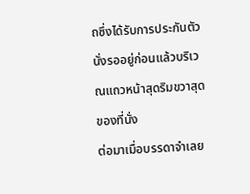ถซึ่งได้รับการประกันตัวนั่งรออยู่ก่อนแล้วบริเวณแถวหน้าสุดริมขวาสุดของที่นั่ง
ต่อมาเมื่อบรรดาจำเลย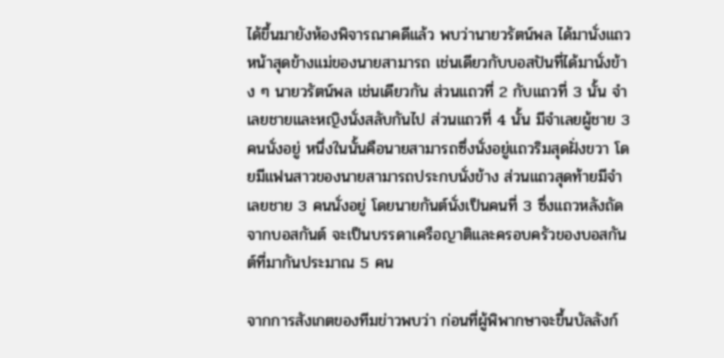ได้ขึ้นมายังห้องพิจารณาคดีแล้ว พบว่านายวรัตน์พล ได้มานั่งแถวหน้าสุดข้างแม่ของนายสามารถ เช่นเดียวกับบอสปันที่ได้มานั่งข้าง ๆ นายวรัตน์พล เช่นเดียวกัน ส่วนแถวที่ 2 กับแถวที่ 3 นั้น จำเลยชายและหญิงนั่งสลับกันไป ส่วนแถวที่ 4 นั้น มีจำเลยผู้ชาย 3 คนนั่งอยู่ หนึ่งในนั้นคือนายสามารถซึ่งนั่งอยู่แถวริมสุดฝั่งขวา โดยมีแฟนสาวของนายสามารถประกบนั่งข้าง ส่วนแถวสุดท้ายมีจำเลยชาย 3 คนนั่งอยู่ โดยนายกันต์นั่งเป็นคนที่ 3 ซึ่งแถวหลังถัดจากบอสกันต์ จะเป็นบรรดาเครือญาติและครอบครัวของบอสกันต์ที่มากันประมาณ 5 คน

จากการสังเกตของทีมข่าวพบว่า ก่อนที่ผู้พิพากษาจะขึ้นบัลลังก์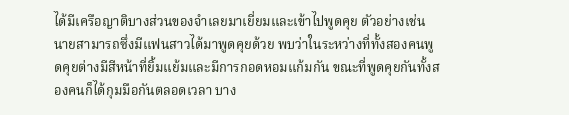ได้มีเครือญาติบางส่วนของจำเลยมาเยี่ยมและเข้าไปพูดคุย ตัวอย่างเช่น นายสามารถซึ่งมีแฟนสาวได้มาพูดคุยด้วย พบว่าในระหว่างที่ทั้งสองคนพูดคุยต่างมีสีหน้าที่ยิ้มแย้มและมีการกอดหอมแก้มกัน ขณะที่พูดคุยกันทั้งสองคนก็ได้กุมมือกันตลอดเวลา บาง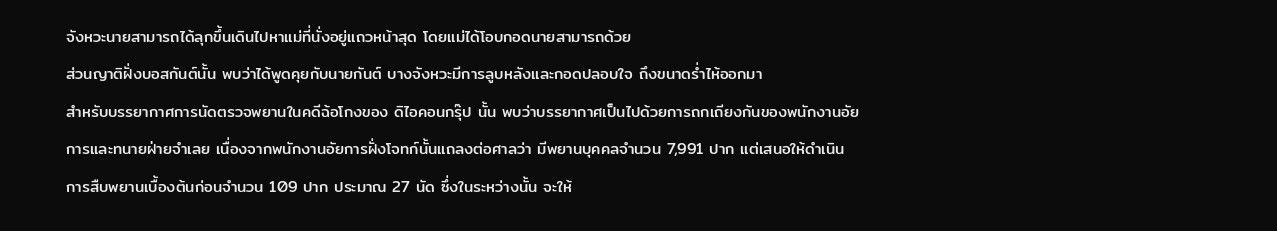จังหวะนายสามารถได้ลุกขึ้นเดินไปหาแม่ที่นั่งอยู่แถวหน้าสุด โดยแม่ได้โอบกอดนายสามารถด้วย
ส่วนญาติฝั่งบอสกันต์นั้น พบว่าได้พูดคุยกับนายกันต์ บางจังหวะมีการลูบหลังและกอดปลอบใจ ถึงขนาดร่ำไห้ออกมา
สำหรับบรรยากาศการนัดตรวจพยานในคดีฉ้อโกงของ ดิไอคอนกรุ๊ป นั้น พบว่าบรรยากาศเป็นไปด้วยการถกเถียงกันของพนักงานอัยการและทนายฝ่ายจำเลย เนื่องจากพนักงานอัยการฝั่งโจทก์นั้นแถลงต่อศาลว่า มีพยานบุคคลจำนวน 7,991 ปาก แต่เสนอให้ดำเนินการสืบพยานเบื้องต้นก่อนจำนวน 109 ปาก ประมาณ 27 นัด ซึ่งในระหว่างนั้น จะให้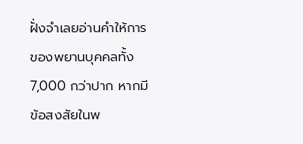ฝั่งจำเลยอ่านคำให้การของพยานบุคคลทั้ง 7,000 กว่าปาก หากมีข้อสงสัยในพ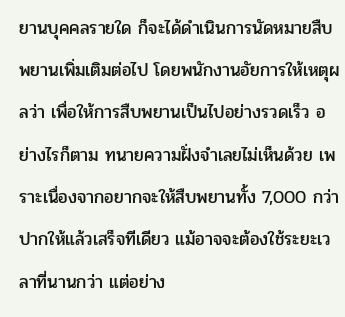ยานบุคคลรายใด ก็จะได้ดำเนินการนัดหมายสืบพยานเพิ่มเติมต่อไป โดยพนักงานอัยการให้เหตุผลว่า เพื่อให้การสืบพยานเป็นไปอย่างรวดเร็ว อย่างไรก็ตาม ทนายความฝั่งจำเลยไม่เห็นด้วย เพราะเนื่องจากอยากจะให้สืบพยานทั้ง 7,000 กว่าปากให้แล้วเสร็จทีเดียว แม้อาจจะต้องใช้ระยะเวลาที่นานกว่า แต่อย่าง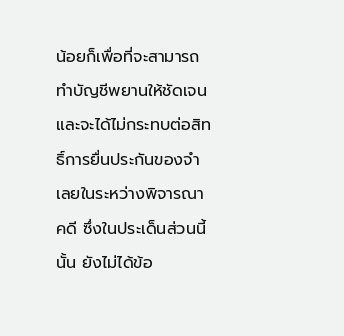น้อยก็เพื่อที่จะสามารถทำบัญชีพยานให้ชัดเจนและจะได้ไม่กระทบต่อสิทธิ์การยื่นประกันของจำเลยในระหว่างพิจารณาคดี ซึ่งในประเด็นส่วนนี้นั้น ยังไม่ได้ข้อ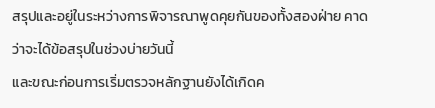สรุปและอยู่ในระหว่างการพิจารณาพูดคุยกันของทั้งสองฝ่าย คาดว่าจะได้ข้อสรุปในช่วงบ่ายวันนี้
และขณะก่อนการเริ่มตรวจหลักฐานยังได้เกิดค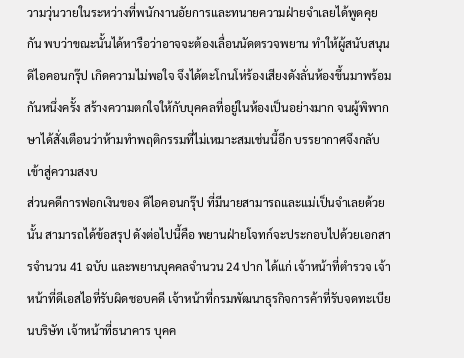วามวุ่นวายในระหว่างที่พนักงานอัยการและทนายความฝ่ายจำเลยได้พูดคุยกัน พบว่าขณะนั้นได้หารือว่าอาจจะต้องเลื่อนนัดตรวจพยาน ทำให้ผู้สนับสนุน ดิไอคอนกรุ๊ป เกิดความไม่พอใจ จึงได้ตะโกนโห่ร้องเสียงดังลั่นห้องขึ้นมาพร้อมกันหนึ่งครั้ง สร้างความตกใจให้กับบุคคลที่อยู่ในห้องเป็นอย่างมาก จนผู้พิพากษาได้สั่งเตือนว่าห้ามทำพฤติกรรมที่ไม่เหมาะสมเช่นนี้อีก บรรยากาศจึงกลับเข้าสู่ความสงบ
ส่วนคดีการฟอกเงินของ ดิไอคอนกรุ๊ป ที่มีนายสามารถและแม่เป็นจำเลยด้วยนั้น สามารถได้ข้อสรุป ดังต่อไปนี้คือ พยานฝ่ายโจทก์จะประกอบไปด้วยเอกสารจำนวน 41 ฉบับ และพยานบุคคลจำนวน 24 ปาก ได้แก่ เจ้าหน้าที่ตำรวจ เจ้าหน้าที่ดีเอสไอที่รับผิดชอบคดี เจ้าหน้าที่กรมพัฒนาธุรกิจการค้าที่รับจดทะเบียนบริษัท เจ้าหน้าที่ธนาคาร บุคค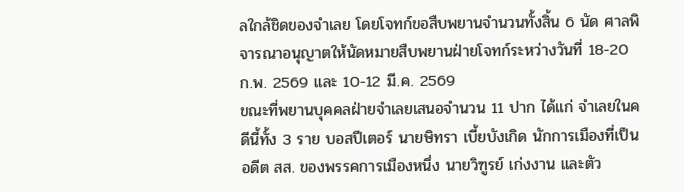ลใกล้ชิดของจำเลย โดยโจทก์ขอสืบพยานจำนวนทั้งสิ้น 6 นัด ศาลพิจารณาอนุญาตให้นัดหมายสืบพยานฝ่ายโจทก์ระหว่างวันที่ 18-20 ก.พ. 2569 และ 10-12 มี.ค. 2569
ขณะที่พยานบุคคลฝ่ายจำเลยเสนอจำนวน 11 ปาก ได้แก่ จำเลยในคดีนี้ทั้ง 3 ราย บอสปีเตอร์ นายษิทรา เบี้ยบังเกิด นักการเมืองที่เป็นอดีต สส. ของพรรคการเมืองหนึ่ง นายวิฑูรย์ เก่งงาน และตัว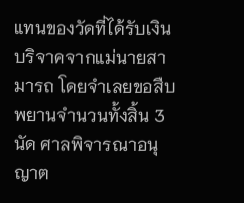แทนของวัดที่ได้รับเงินบริจาคจากแม่นายสามารถ โดยจำเลยขอสืบพยานจำนวนทั้งสิ้น 3 นัด ศาลพิจารณาอนุญาต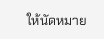ให้นัดหมาย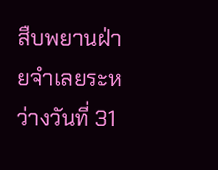สืบพยานฝ่ายจำเลยระหว่างวันที่ 31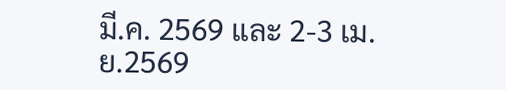มี.ค. 2569 และ 2-3 เม.ย.2569